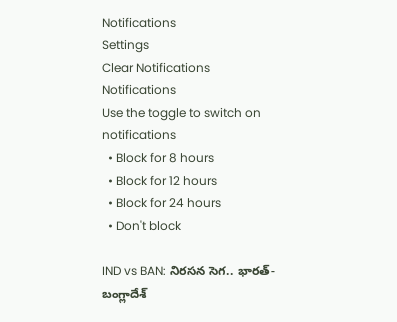Notifications
Settings
Clear Notifications
Notifications
Use the toggle to switch on notifications
  • Block for 8 hours
  • Block for 12 hours
  • Block for 24 hours
  • Don't block

IND vs BAN: నిరసన సెగ.. భారత్-బంగ్లాదేశ్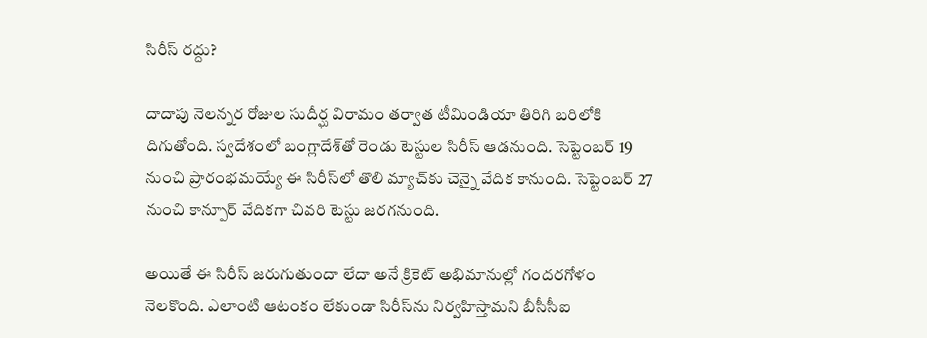సిరీస్ రద్దు?

దాదాపు నెలన్నర రోజుల సుదీర్ఘ విరామం తర్వాత టీమిండియా తిరిగి బరిలోకి దిగుతోంది. స్వదేశంలో బంగ్లాదేశ్‌తో రెండు టెస్టుల సిరీస్ ఆడనుంది. సెప్టెంబర్ 19 నుంచి ప్రారంభమయ్యే ఈ సిరీస్‌లో తొలి మ్యాచ్‌కు చెన్నై వేదిక కానుంది. సెప్టెంబర్ 27 నుంచి కాన్పూర్ వేదికగా చివరి టెస్టు జరగనుంది.

అయితే ఈ సిరీస్ జరుగుతుందా లేదా అనే క్రికెట్ అభిమానుల్లో గందరగోళం నెలకొంది. ఎలాంటి ఆటంకం లేకుండా సిరీస్‌ను నిర్వహిస్తామని బీసీసీఐ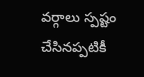వర్గాలు స్పష్టం చేసినప్పటికీ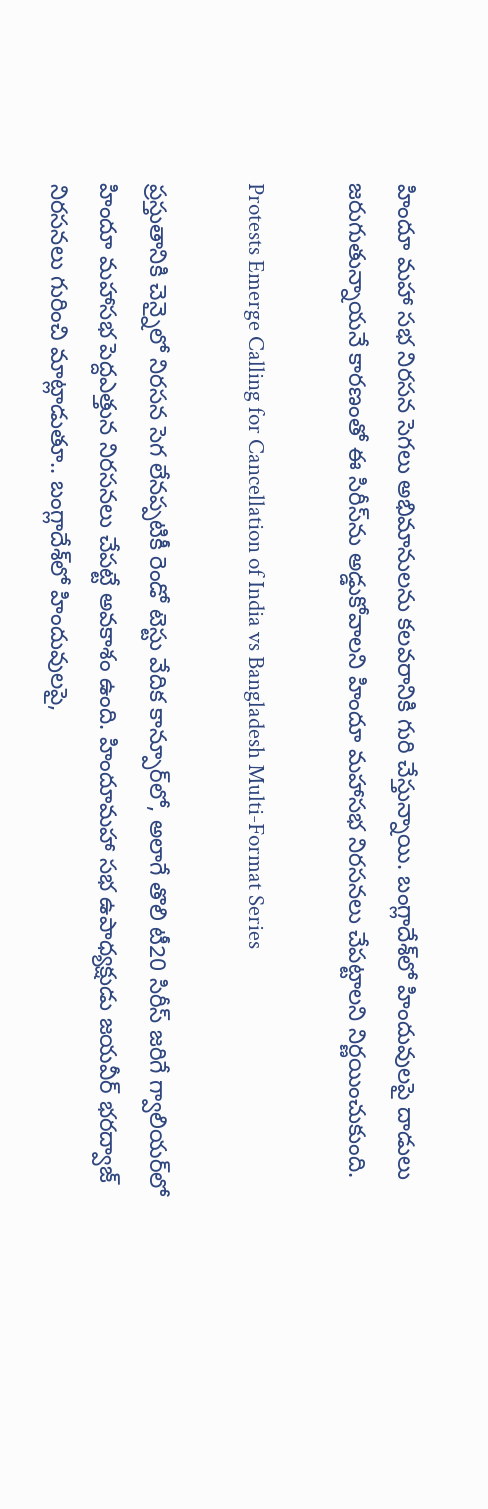హిందూ మహా సభ నిరసన సెగలు అభిమానులను కలవరానికి గురి చేస్తున్నాయి. బంగ్లాదేశ్‌లో హిందువులపై దాడులు జరుగుతున్నాయనే కారణంతో ఈ సిరీస్‌ను అడ్డుకోవాలని హిందూ మహాసభ నిరసనలు చేపట్టాలని నిర్ణయించుకుంది.

Protests Emerge Calling for Cancellation of India vs Bangladesh Multi-Format Series

ప్రస్తుతానికి చెన్నైలో నిరసన సెగ లేనప్పటికీ రెండో టెస్టు వేదిక కాన్పూర్‌లో, అలాగే తొలి టీ20 సిరీస్ జరిగే గ్వాలియర్‌లో హిందూ మహాసభ పెద్దఎత్తున నిరసనలు చేపట్టే అవకాశం ఉంది. హిందూమహా సభ ఉపాధ్యక్షుడు జయవీర్ భరద్వాజ్ నిరసనలు గురించి మాట్లాడుతూ.. బంగ్లాదేశ్‌లో హిందువులపై,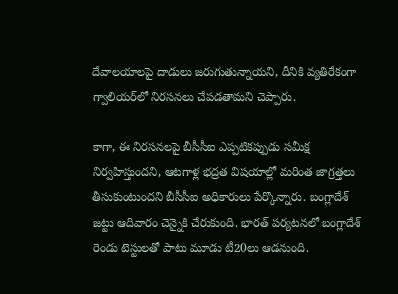దేవాలయాలపై దాడులు జరుగుతున్నాయని, దీనికి వ్యతిరేకంగా గ్వాలియర్‌లో నిరసనలు చేపడతామని చెప్పారు.

కాగా, ఈ నిరసనలపై బీసీసీఐ ఎప్పటికప్పుడు సమీక్ష నిర్వహిస్తుందని, ఆటగాళ్ల భద్రత విషయాల్లో మరింత జాగ్రత్తలు తీసుకుంటుందని బీసీసీఐ అధికారులు పేర్కొన్నారు. బంగ్లాదేశ్ జట్టు ఆదివారం చెన్నైకి చేరుకుంది. భారత్ పర్యటనలో బంగ్లాదేశ్ రెండు టెస్టులతో పాటు మూడు టీ20లు ఆడనుంది.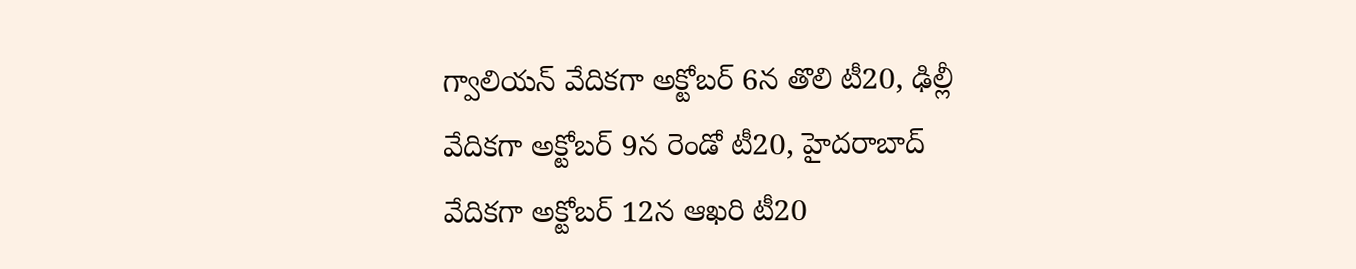గ్వాలియన్ వేదికగా అక్టోబర్ 6న తొలి టీ20, ఢిల్లీ వేదికగా అక్టోబర్ 9న రెండో టీ20, హైదరాబాద్ వేదికగా అక్టోబర్ 12న ఆఖరి టీ20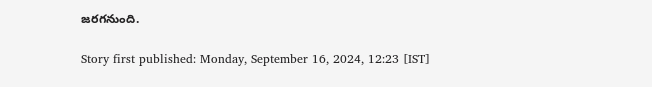జరగనుంది.

Story first published: Monday, September 16, 2024, 12:23 [IST]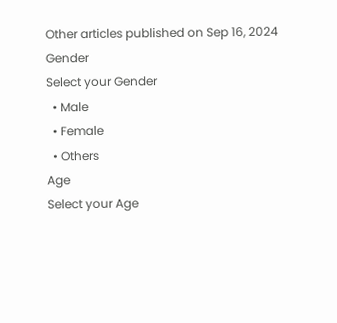Other articles published on Sep 16, 2024
Gender
Select your Gender
  • Male
  • Female
  • Others
Age
Select your Age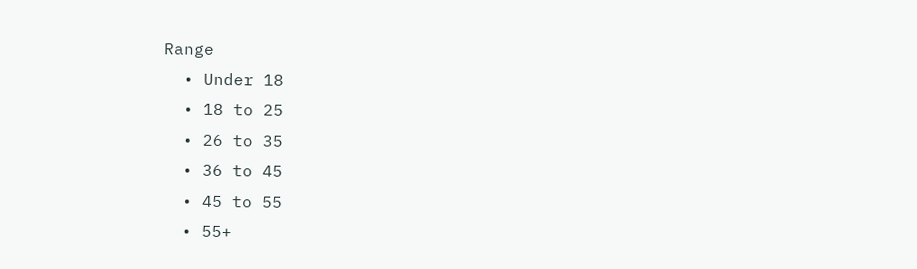Range
  • Under 18
  • 18 to 25
  • 26 to 35
  • 36 to 45
  • 45 to 55
  • 55+